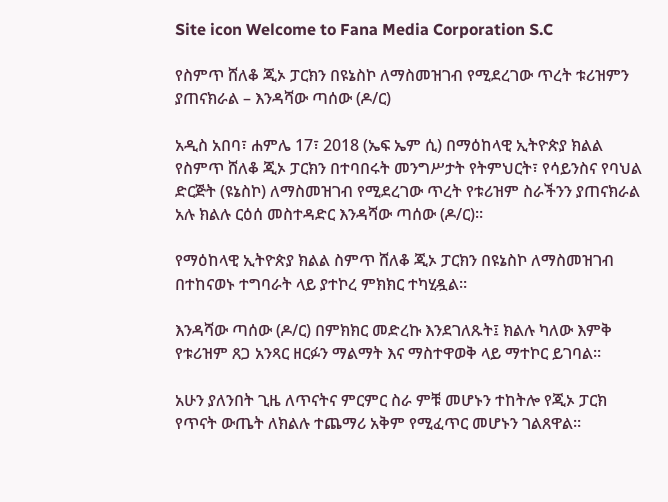Site icon Welcome to Fana Media Corporation S.C

የስምጥ ሸለቆ ጂኦ ፓርክን በዩኔስኮ ለማስመዝገብ የሚደረገው ጥረት ቱሪዝምን ያጠናክራል – እንዳሻው ጣሰው (ዶ/ር)

አዲስ አበባ፣ ሐምሌ 17፣ 2018 (ኤፍ ኤም ሲ) በማዕከላዊ ኢትዮጵያ ክልል የስምጥ ሸለቆ ጂኦ ፓርክን በተባበሩት መንግሥታት የትምህርት፣ የሳይንስና የባህል ድርጅት (ዩኔስኮ) ለማስመዝገብ የሚደረገው ጥረት የቱሪዝም ስራችንን ያጠናክራል አሉ ክልሉ ርዕሰ መስተዳድር እንዳሻው ጣሰው (ዶ/ር)።

የማዕከላዊ ኢትዮጵያ ክልል ስምጥ ሸለቆ ጂኦ ፓርክን በዩኔስኮ ለማስመዝገብ በተከናወኑ ተግባራት ላይ ያተኮረ ምክክር ተካሂዷል።

እንዳሻው ጣሰው (ዶ/ር) በምክክር መድረኩ እንደገለጹት፤ ክልሉ ካለው እምቅ የቱሪዝም ጸጋ አንጻር ዘርፉን ማልማት እና ማስተዋወቅ ላይ ማተኮር ይገባል።

አሁን ያለንበት ጊዜ ለጥናትና ምርምር ስራ ምቹ መሆኑን ተከትሎ የጂኦ ፓርክ የጥናት ውጤት ለክልሉ ተጨማሪ አቅም የሚፈጥር መሆኑን ገልጸዋል።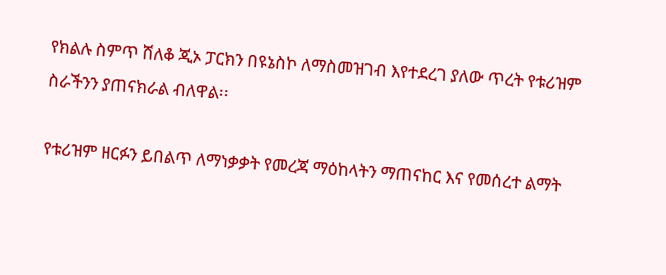የክልሉ ስምጥ ሸለቆ ጂኦ ፓርክን በዩኔስኮ ለማስመዝገብ እየተደረገ ያለው ጥረት የቱሪዝም ስራችንን ያጠናክራል ብለዋል፡፡

የቱሪዝም ዘርፉን ይበልጥ ለማነቃቃት የመረጃ ማዕከላትን ማጠናከር እና የመሰረተ ልማት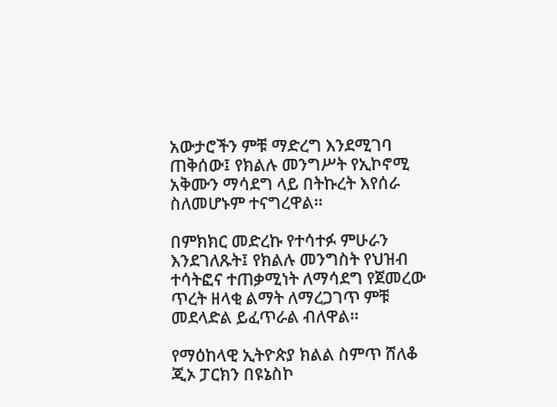አውታሮችን ምቹ ማድረግ እንደሚገባ ጠቅሰው፤ የክልሉ መንግሥት የኢኮኖሚ አቅሙን ማሳደግ ላይ በትኩረት እየሰራ ስለመሆኑም ተናግረዋል።

በምክክር መድረኩ የተሳተፉ ምሁራን እንደገለጹት፤ የክልሉ መንግስት የህዝብ ተሳትፎና ተጠቃሚነት ለማሳደግ የጀመረው ጥረት ዘላቂ ልማት ለማረጋገጥ ምቹ መደላድል ይፈጥራል ብለዋል።

የማዕከላዊ ኢትዮጵያ ክልል ስምጥ ሸለቆ ጂኦ ፓርክን በዩኔስኮ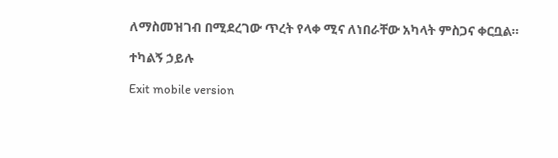ለማስመዝገብ በሚደረገው ጥረት የላቀ ሚና ለነበራቸው አካላት ምስጋና ቀርቧል።

ተካልኝ ኃይሉ

Exit mobile version